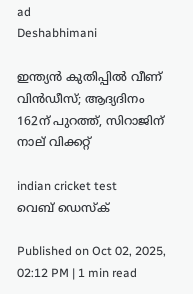ad
Deshabhimani

ഇന്ത്യൻ കുതിപ്പിൽ വീണ് വിൻഡീസ്; ആദ്യദിനം 162ന് പുറത്ത്, സിറാജിന് നാല് വിക്കറ്റ്

indian cricket test
വെബ് ഡെസ്ക്

Published on Oct 02, 2025, 02:12 PM | 1 min read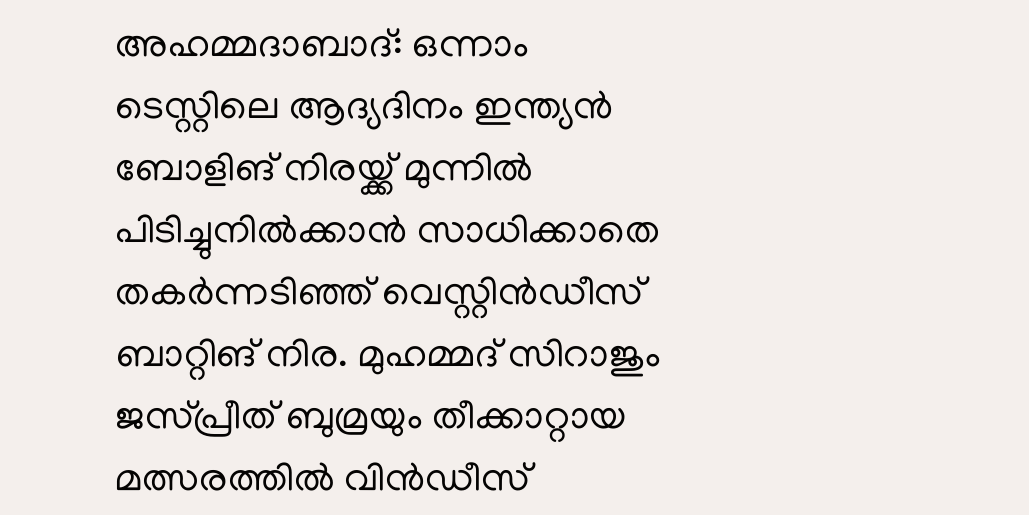അഹമ്മദാബാദ്‌: ഒന്നാം ടെസ്റ്റിലെ ആദ്യദിനം ഇന്ത്യൻ ബോളിങ് നിരയ്ക്ക് മുന്നിൽ പിടിച്ചുനിൽക്കാൻ സാധിക്കാതെ തകർന്നടിഞ്ഞ് വെസ്റ്റിൻഡീസ് ബാറ്റിങ് നിര. മുഹമ്മദ്‌ സിറാജും ജസ്‌പ്രീത്‌ ബുമ്രയും തീക്കാറ്റായ മത്സരത്തിൽ വിൻഡീസ്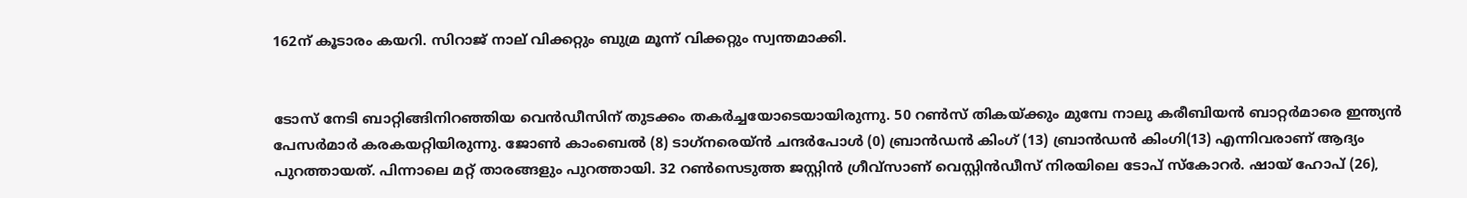162ന് കൂടാരം കയറി. സിറാജ് നാല് വിക്കറ്റും ബുമ്ര മൂന്ന് വിക്കറ്റും സ്വന്തമാക്കി.


ടോസ് നേടി ബാറ്റിങ്ങിനിറഞ്ഞിയ വെൻഡീസിന് തുടക്കം തകർച്ചയോടെയായിരുന്നു. 50 റൺസ് തികയ്ക്കും മുമ്പേ നാലു കരീബിയൻ ബാറ്റർമാരെ ഇന്ത്യൻ പേസർമാർ കരകയറ്റിയിരുന്നു. ജോണ്‍ കാംബെല്‍ (8) ടാഗ്‌നരെയ്ന്‍ ചന്ദര്‍പോള്‍ (0) ബ്രാന്‍ഡന്‍ കിംഗ് (13) ബ്രാന്‍ഡന്‍ കിംഗി(13) എന്നിവരാണ് ആദ്യം പുറത്തായത്. പിന്നാലെ മറ്റ് താരങ്ങളും പുറത്തായി. 32 റൺസെടുത്ത ജസ്റ്റിൻ ഗ്രീവ്സാണ് വെസ്റ്റിൻഡീസ് നിരയിലെ ടോപ് സ്കോറർ. ഷായ് ഹോപ് (26),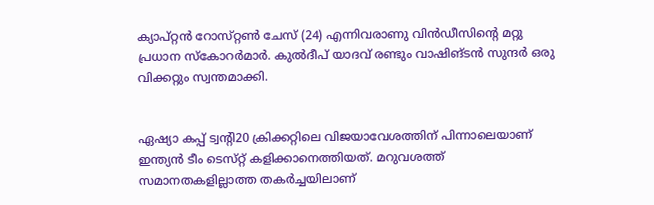ക്യാപ്റ്റൻ റോസ്‌റ്റൺ ചേസ് (24) എന്നിവരാണു വിൻഡീസിന്റെ മറ്റു പ്രധാന സ്കോറർമാർ. കുൽദീപ് യാദവ് രണ്ടും വാഷിങ്ടൻ സുന്ദർ ഒരു വിക്കറ്റും സ്വന്തമാക്കി.


ഏഷ്യാ കപ്പ്‌ ട്വന്റി20 ക്രിക്കറ്റിലെ വിജയാവേശത്തിന്‌ പിന്നാലെയാണ് ഇന്ത്യൻ ടീം ടെസ്‌റ്റ്‌ കളിക്കാനെത്തിയത്. മറുവശത്ത്‌ സമാനതകളില്ലാത്ത തകർച്ചയിലാണ്‌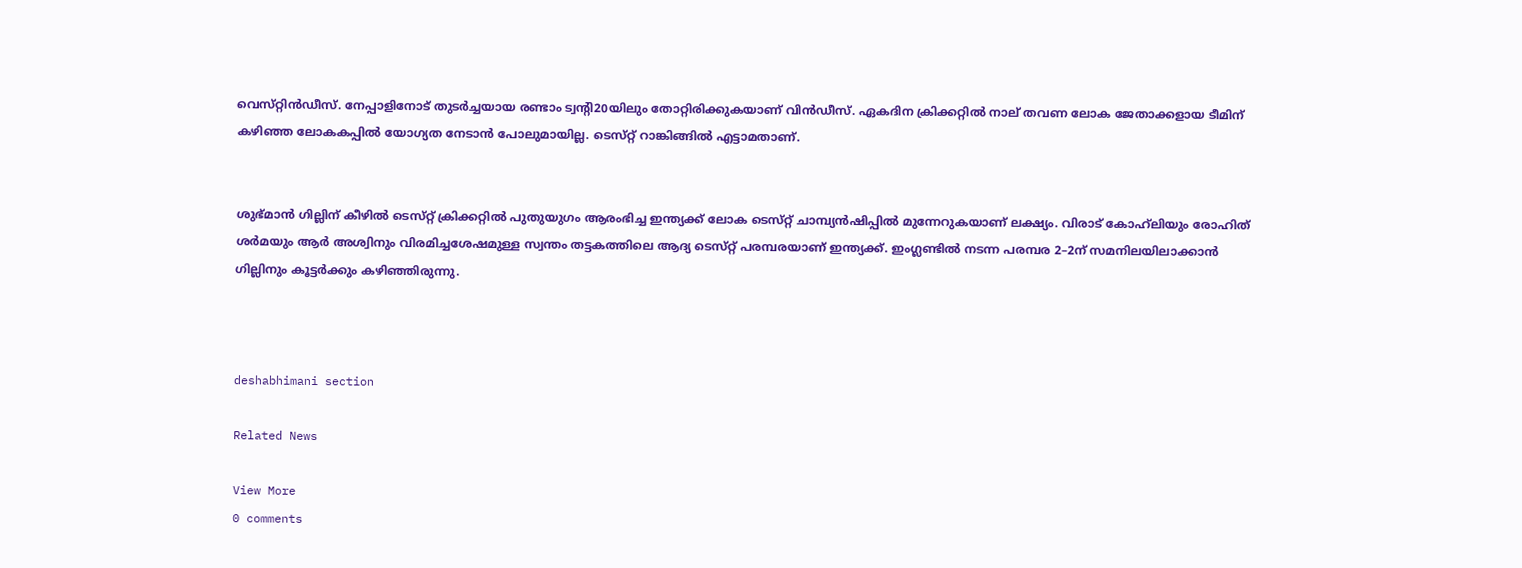വെസ്‌റ്റിൻഡീസ്‌. നേപ്പാളിനോട്‌ തുടർച്ചയായ രണ്ടാം ട്വന്റി20യിലും തോറ്റിരിക്കുകയാണ്‌ വിൻഡീസ്‌. ഏകദിന ക്രിക്കറ്റിൽ നാല്‌ തവണ ലോക ജേതാക്കളായ ടീമിന്‌ കഴിഞ്ഞ ലോകകപ്പിൽ യോഗ്യത നേടാൻ പോലുമായില്ല. ടെസ്‌റ്റ്‌ റാങ്കിങ്ങിൽ എട്ടാമതാണ്‌.


ശുഭ്‌മാൻ ഗില്ലിന്‌ കീഴിൽ ടെസ്‌റ്റ്‌ ക്രിക്കറ്റിൽ പുതുയുഗം ആരംഭിച്ച ഇന്ത്യക്ക്‌ ലോക ടെസ്‌റ്റ്‌ ചാമ്പ്യൻഷിപ്പിൽ മുന്നേറുകയാണ്‌ ലക്ഷ്യം. വിരാട്‌ കോഹ്‌ലിയും രോഹിത്‌ ശർമയും ആർ അശ്വിനും വിരമിച്ചശേഷമുള്ള സ്വന്തം തട്ടകത്തിലെ ആദ്യ ടെസ്‌റ്റ്‌ പരമ്പരയാണ്‌ ഇന്ത്യക്ക്‌. ഇംഗ്ലണ്ടിൽ നടന്ന പരമ്പര 2–2ന്‌ സമനിലയിലാക്കാൻ ഗില്ലിനും കൂട്ടർക്കും കഴിഞ്ഞിരുന്നു.



deshabhimani section

Related News

View More
0 comments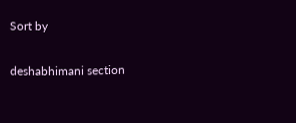Sort by

deshabhimani section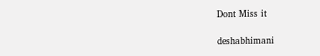Dont Miss it

deshabhimani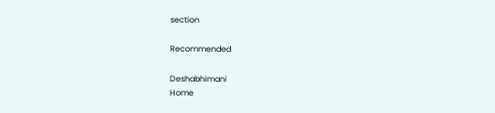section

Recommended

Deshabhimani
Home